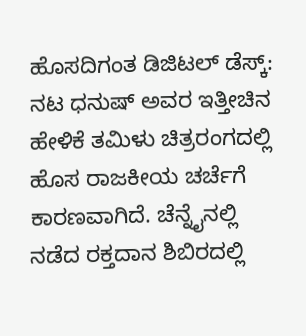ಹೊಸದಿಗಂತ ಡಿಜಿಟಲ್ ಡೆಸ್ಕ್:
ನಟ ಧನುಷ್ ಅವರ ಇತ್ತೀಚಿನ ಹೇಳಿಕೆ ತಮಿಳು ಚಿತ್ರರಂಗದಲ್ಲಿ ಹೊಸ ರಾಜಕೀಯ ಚರ್ಚೆಗೆ ಕಾರಣವಾಗಿದೆ. ಚೆನ್ನೈನಲ್ಲಿ ನಡೆದ ರಕ್ತದಾನ ಶಿಬಿರದಲ್ಲಿ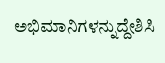ಅಭಿಮಾನಿಗಳನ್ನುದ್ದೇಶಿಸಿ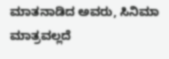ಮಾತನಾಡಿದ ಅವರು, ಸಿನಿಮಾ ಮಾತ್ರವಲ್ಲದೆ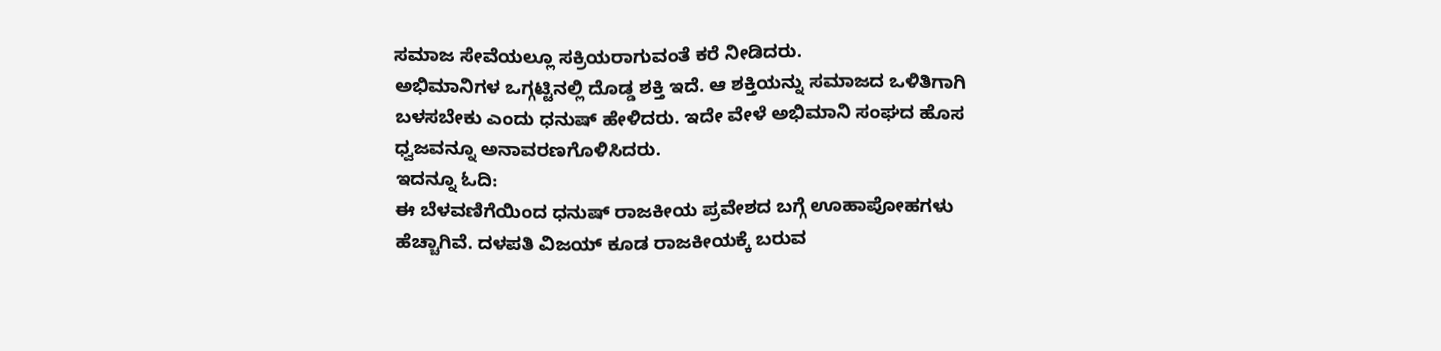ಸಮಾಜ ಸೇವೆಯಲ್ಲೂ ಸಕ್ರಿಯರಾಗುವಂತೆ ಕರೆ ನೀಡಿದರು.
ಅಭಿಮಾನಿಗಳ ಒಗ್ಗಟ್ಟಿನಲ್ಲಿ ದೊಡ್ಡ ಶಕ್ತಿ ಇದೆ. ಆ ಶಕ್ತಿಯನ್ನು ಸಮಾಜದ ಒಳಿತಿಗಾಗಿ ಬಳಸಬೇಕು ಎಂದು ಧನುಷ್ ಹೇಳಿದರು. ಇದೇ ವೇಳೆ ಅಭಿಮಾನಿ ಸಂಘದ ಹೊಸ ಧ್ವಜವನ್ನೂ ಅನಾವರಣಗೊಳಿಸಿದರು.
ಇದನ್ನೂ ಓದಿ:
ಈ ಬೆಳವಣಿಗೆಯಿಂದ ಧನುಷ್ ರಾಜಕೀಯ ಪ್ರವೇಶದ ಬಗ್ಗೆ ಊಹಾಪೋಹಗಳು ಹೆಚ್ಚಾಗಿವೆ. ದಳಪತಿ ವಿಜಯ್ ಕೂಡ ರಾಜಕೀಯಕ್ಕೆ ಬರುವ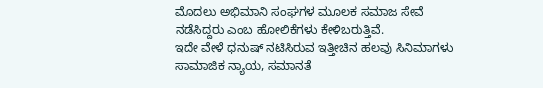ಮೊದಲು ಅಭಿಮಾನಿ ಸಂಘಗಳ ಮೂಲಕ ಸಮಾಜ ಸೇವೆ ನಡೆಸಿದ್ದರು ಎಂಬ ಹೋಲಿಕೆಗಳು ಕೇಳಿಬರುತ್ತಿವೆ.
ಇದೇ ವೇಳೆ ಧನುಷ್ ನಟಿಸಿರುವ ಇತ್ತೀಚಿನ ಹಲವು ಸಿನಿಮಾಗಳು ಸಾಮಾಜಿಕ ನ್ಯಾಯ, ಸಮಾನತೆ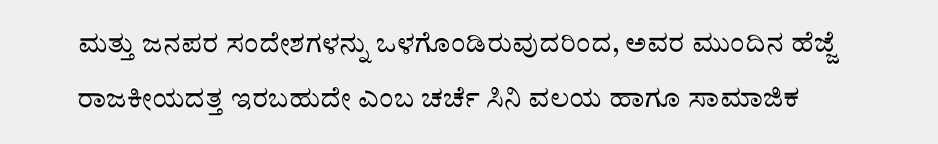ಮತ್ತು ಜನಪರ ಸಂದೇಶಗಳನ್ನು ಒಳಗೊಂಡಿರುವುದರಿಂದ, ಅವರ ಮುಂದಿನ ಹೆಜ್ಜೆ ರಾಜಕೀಯದತ್ತ ಇರಬಹುದೇ ಎಂಬ ಚರ್ಚೆ ಸಿನಿ ವಲಯ ಹಾಗೂ ಸಾಮಾಜಿಕ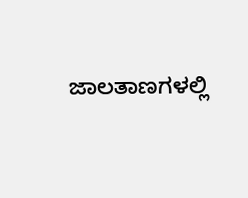ಜಾಲತಾಣಗಳಲ್ಲಿ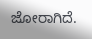ಜೋರಾಗಿದೆ.